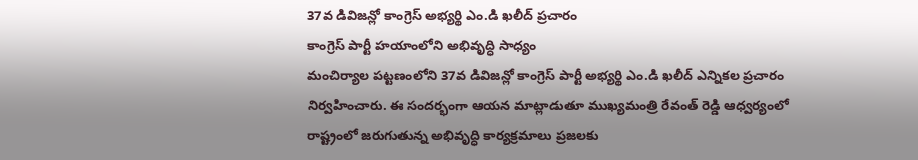37వ డివిజన్లో కాంగ్రెస్ అభ్యర్థి ఎం.డి ఖలీద్ ప్రచారం
కాంగ్రెస్ పార్టీ హయాంలోని అభివృద్ధి సాధ్యం
మంచిర్యాల పట్టణంలోని 37వ డివిజన్లో కాంగ్రెస్ పార్టీ అభ్యర్థి ఎం.డి ఖలీద్ ఎన్నికల ప్రచారం నిర్వహించారు. ఈ సందర్భంగా ఆయన మాట్లాడుతూ ముఖ్యమంత్రి రేవంత్ రెడ్డి ఆధ్వర్యంలో రాష్ట్రంలో జరుగుతున్న అభివృద్ధి కార్యక్రమాలు ప్రజలకు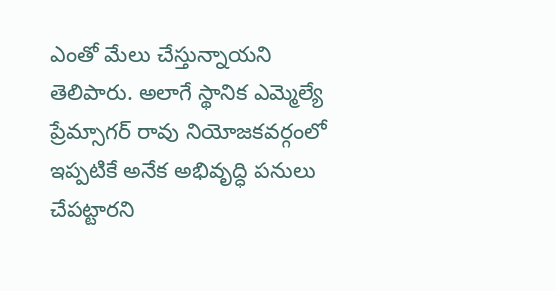ఎంతో మేలు చేస్తున్నాయని తెలిపారు. అలాగే స్థానిక ఎమ్మెల్యే ప్రేమ్సాగర్ రావు నియోజకవర్గంలో ఇప్పటికే అనేక అభివృద్ధి పనులు చేపట్టారని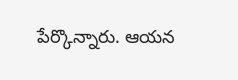పేర్కొన్నారు. ఆయన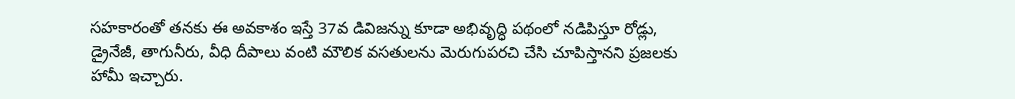సహకారంతో తనకు ఈ అవకాశం ఇస్తే 37వ డివిజన్ను కూడా అభివృద్ధి పథంలో నడిపిస్తూ రోడ్లు, డ్రైనేజీ, తాగునీరు, వీధి దీపాలు వంటి మౌలిక వసతులను మెరుగుపరచి చేసి చూపిస్తానని ప్రజలకు హామీ ఇచ్చారు.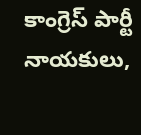కాంగ్రెస్ పార్టీ నాయకులు,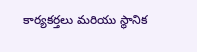కార్యకర్తలు మరియు స్థానిక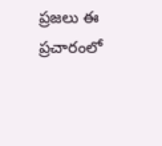ప్రజలు ఈ ప్రచారంలో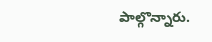పాల్గొన్నారు.